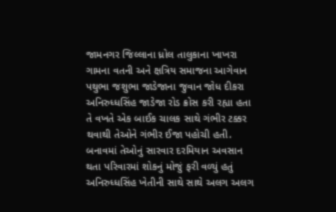જામનગર જિલ્લાના ધ્રોલ તાલુકાના ખાખરા ગામના વતની અને ક્ષત્રિય સમાજના આગેવાન પથુભા જશુભા જાડેજાના જુવાન જોધ દીકરા અનિરુધ્ધસિંહ જાડેજા રોડ ક્રોસ કરી રહ્યા હતા તે વખતે એક બાઈક ચાલક સાથે ગંભીર ટક્કર થવાથી તેઓને ગંભીર ઈજા પહોચી હતી. બનાવમાં તેઓનું સારવાર દરમિયાન અવસાન થતા પરિવારમાં શોકનું મોજું ફરી વળ્યું હતું અનિરુધ્ધસિંહ ખેતીની સાથે સાથે અલગ અલગ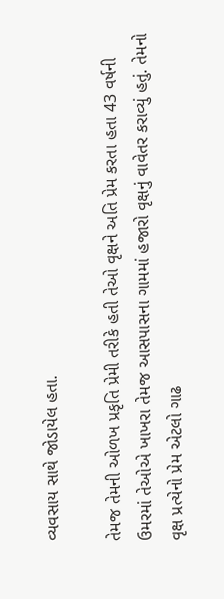વ્યવસાય સાથે જોડાયેલ હતા.

તેમજ તેમની ઓળખ પ્રકૃતિ પ્રેમી તરીકે હતી તેઓ વૃક્ષને અતિ પ્રેમ કરતા હતા 43 વર્ષની ઉમરમાં તેઓએ ખાખરા તેમજ આસપાસના ગામમાં હજારો વૃક્ષનું વાવેતર કરાવ્યું હતું. તેમનો વૃક્ષ પ્રત્યેનો પ્રેમ એટલો ગાઢ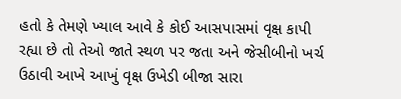હતો કે તેમણે ખ્યાલ આવે કે કોઈ આસપાસમાં વૃક્ષ કાપી રહ્યા છે તો તેઓ જાતે સ્થળ પર જતા અને જેસીબીનો ખર્ચ ઉઠાવી આખે આખું વૃક્ષ ઉખેડી બીજા સારા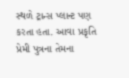સ્થળે ટ્રાન્સ પ્લાન્ટ પણ કરતા હતા. આવા પ્રકૃતિ પ્રેમી પુત્રના તેમના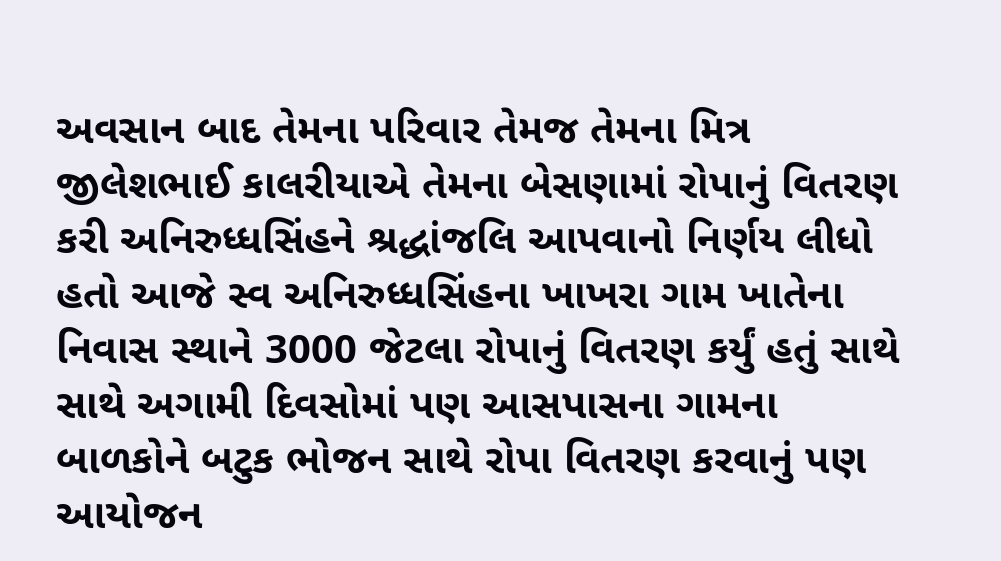અવસાન બાદ તેમના પરિવાર તેમજ તેમના મિત્ર જીલેશભાઈ કાલરીયાએ તેમના બેસણામાં રોપાનું વિતરણ કરી અનિરુધ્ધસિંહને શ્રદ્ધાંજલિ આપવાનો નિર્ણય લીધો હતો આજે સ્વ અનિરુધ્ધસિંહના ખાખરા ગામ ખાતેના નિવાસ સ્થાને 3000 જેટલા રોપાનું વિતરણ કર્યું હતું સાથે સાથે અગામી દિવસોમાં પણ આસપાસના ગામના બાળકોને બટુક ભોજન સાથે રોપા વિતરણ કરવાનું પણ આયોજન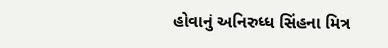હોવાનું અનિરુધ્ધ સિંહના મિત્ર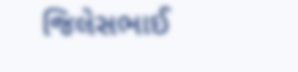જિલેસભાઈ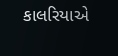કાલરિયાએ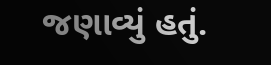જણાવ્યું હતું.